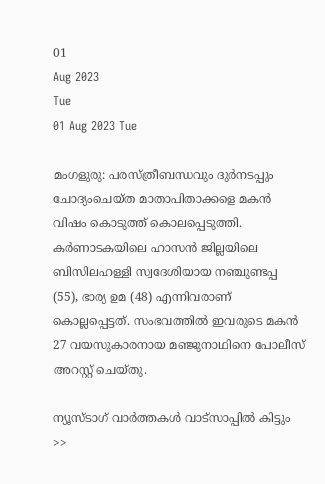01
Aug 2023
Tue
01 Aug 2023 Tue

മംഗളുരു: പരസ്ത്രീബന്ധവും ദുര്‍നടപ്പും ചോദ്യംചെയ്ത മാതാപിതാക്കളെ മകന്‍ വിഷം കൊടുത്ത് കൊലപ്പെടുത്തി. കര്‍ണാടകയിലെ ഹാസന്‍ ജില്ലയിലെ ബിസിലഹള്ളി സ്വദേശിയായ നഞ്ചുണ്ടപ്പ (55), ഭാര്യ ഉമ (48) എന്നിവരാണ് കൊല്ലപ്പെട്ടത്. സംഭവത്തില്‍ ഇവരുടെ മകന്‍ 27 വയസുകാരനായ മഞ്ജുനാഥിനെ പോലീസ് അറസ്റ്റ് ചെയ്തു.

ന്യൂസ്ടാഗ് വാര്‍ത്തകള്‍ വാട്‌സാപ്പില്‍ കിട്ടും >>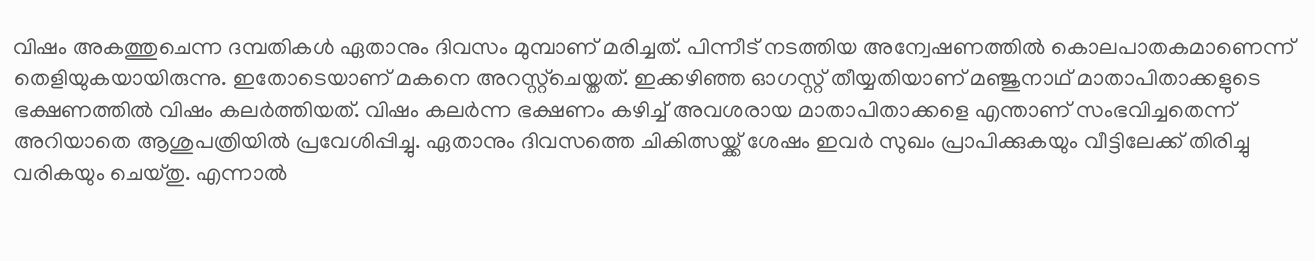വിഷം അകത്തുചെന്ന ദമ്പതികള്‍ ഏതാനും ദിവസം മുമ്പാണ് മരിച്ചത്. പിന്നീട് നടത്തിയ അന്വേഷണത്തില്‍ കൊലപാതകമാണെന്ന് തെളിയുകയായിരുന്നു. ഇതോടെയാണ് മകനെ അറസ്റ്റ്‌ചെയ്തത്. ഇക്കഴിഞ്ഞ ഓഗസ്റ്റ് തീയ്യതിയാണ് മഞ്ജുനാഥ് മാതാപിതാക്കളുടെ ഭക്ഷണത്തില്‍ വിഷം കലര്‍ത്തിയത്. വിഷം കലര്‍ന്ന ഭക്ഷണം കഴിച്ച് അവശരായ മാതാപിതാക്കളെ എന്താണ് സംഭവിച്ചതെന്ന് അറിയാതെ ആശുപത്രിയില്‍ പ്രവേശിപ്പിച്ചു. ഏതാനും ദിവസത്തെ ചികിത്സയ്ക്ക് ശേഷം ഇവര്‍ സുഖം പ്രാപിക്കുകയും വീട്ടിലേക്ക് തിരിച്ചു വരികയും ചെയ്തു. എന്നാല്‍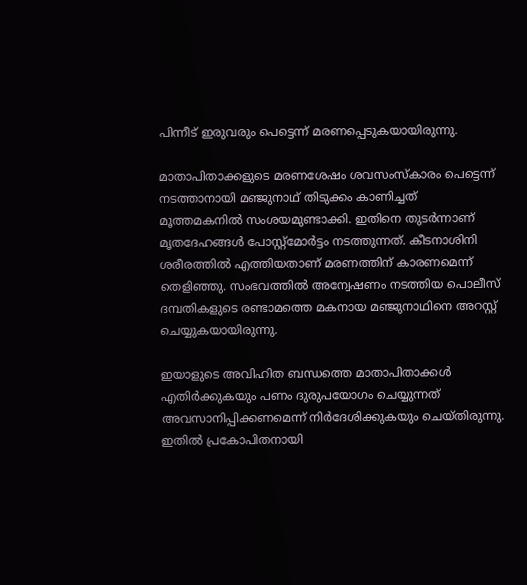പിന്നീട് ഇരുവരും പെട്ടെന്ന് മരണപ്പെടുകയായിരുന്നു.

മാതാപിതാക്കളുടെ മരണശേഷം ശവസംസ്‌കാരം പെട്ടെന്ന് നടത്താനായി മഞ്ജുനാഥ് തിടുക്കം കാണിച്ചത് മൂത്തമകനില്‍ സംശയമുണ്ടാക്കി. ഇതിനെ തുടര്‍ന്നാണ് മൃതദേഹങ്ങള്‍ പോസ്റ്റ്‌മോര്‍ട്ടം നടത്തുന്നത്. കീടനാശിനി ശരീരത്തില്‍ എത്തിയതാണ് മരണത്തിന് കാരണമെന്ന് തെളിഞ്ഞു. സംഭവത്തില്‍ അന്വേഷണം നടത്തിയ പൊലീസ് ദമ്പതികളുടെ രണ്ടാമത്തെ മകനായ മഞ്ജുനാഥിനെ അറസ്റ്റ് ചെയ്യുകയായിരുന്നു.

ഇയാളുടെ അവിഹിത ബന്ധത്തെ മാതാപിതാക്കള്‍ എതിര്‍ക്കുകയും പണം ദുരുപയോഗം ചെയ്യുന്നത് അവസാനിപ്പിക്കണമെന്ന് നിര്‍ദേശിക്കുകയും ചെയ്തിരുന്നു. ഇതില്‍ പ്രകോപിതനായി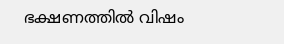ഭക്ഷണത്തില്‍ വിഷം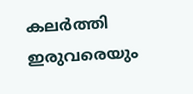കലര്‍ത്തി ഇരുവരെയും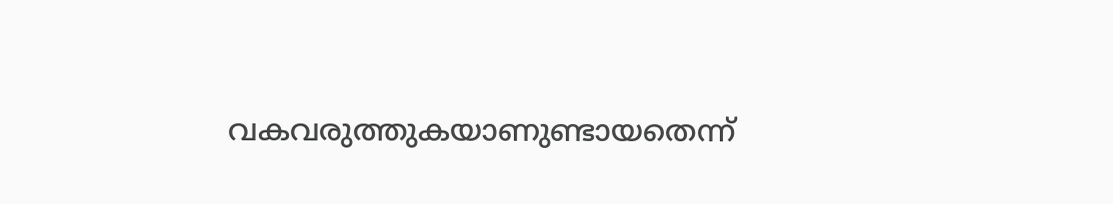വകവരുത്തുകയാണുണ്ടായതെന്ന്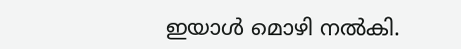ഇയാള്‍ മൊഴി നല്‍കി.